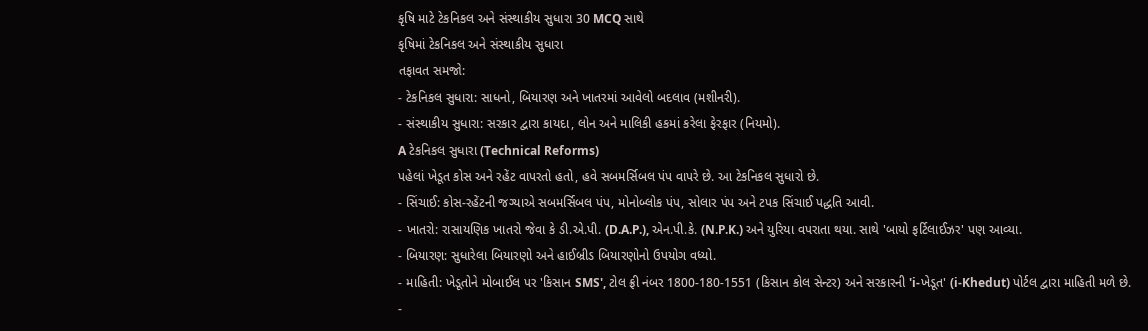કૃષિ માટે ટેકનિકલ અને સંસ્થાકીય સુધારા 30 MCQ સાથે
કૃષિમાં ટેકનિકલ અને સંસ્થાકીય સુધારા
તફાવત સમજો:
- ટેકનિકલ સુધારા: સાધનો, બિયારણ અને ખાતરમાં આવેલો બદલાવ (મશીનરી).
- સંસ્થાકીય સુધારા: સરકાર દ્વારા કાયદા, લોન અને માલિકી હકમાં કરેલા ફેરફાર (નિયમો).
A ટેકનિકલ સુધારા (Technical Reforms)
પહેલાં ખેડૂત કોસ અને રહેંટ વાપરતો હતો, હવે સબમર્સિબલ પંપ વાપરે છે. આ ટેકનિકલ સુધારો છે.
- સિંચાઈ: કોસ-રહેંટની જગ્યાએ સબમર્સિબલ પંપ, મોનોબ્લોક પંપ, સોલાર પંપ અને ટપક સિંચાઈ પદ્ધતિ આવી.
- ખાતરો: રાસાયણિક ખાતરો જેવા કે ડી.એ.પી. (D.A.P.), એન.પી.કે. (N.P.K.) અને યુરિયા વપરાતા થયા. સાથે 'બાયો ફર્ટિલાઈઝર' પણ આવ્યા.
- બિયારણ: સુધારેલા બિયારણો અને હાઈબ્રીડ બિયારણોનો ઉપયોગ વધ્યો.
- માહિતી: ખેડૂતોને મોબાઈલ પર 'કિસાન SMS', ટોલ ફ્રી નંબર 1800-180-1551 (કિસાન કોલ સેન્ટર) અને સરકારની 'i-ખેડૂત' (i-Khedut) પોર્ટલ દ્વારા માહિતી મળે છે.
-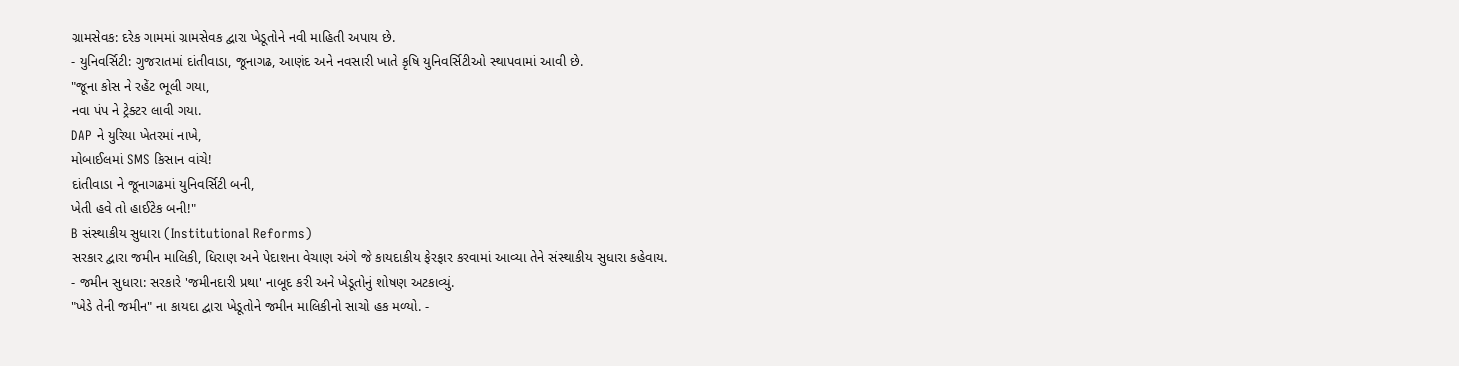ગ્રામસેવક: દરેક ગામમાં ગ્રામસેવક દ્વારા ખેડૂતોને નવી માહિતી અપાય છે.
- યુનિવર્સિટી: ગુજરાતમાં દાંતીવાડા, જૂનાગઢ, આણંદ અને નવસારી ખાતે કૃષિ યુનિવર્સિટીઓ સ્થાપવામાં આવી છે.
"જૂના કોસ ને રહેંટ ભૂલી ગયા,
નવા પંપ ને ટ્રેક્ટર લાવી ગયા.
DAP ને યુરિયા ખેતરમાં નાખે,
મોબાઈલમાં SMS કિસાન વાંચે!
દાંતીવાડા ને જૂનાગઢમાં યુનિવર્સિટી બની,
ખેતી હવે તો હાઈટેક બની!"
B સંસ્થાકીય સુધારા (Institutional Reforms)
સરકાર દ્વારા જમીન માલિકી, ધિરાણ અને પેદાશના વેચાણ અંગે જે કાયદાકીય ફેરફાર કરવામાં આવ્યા તેને સંસ્થાકીય સુધારા કહેવાય.
- જમીન સુધારા: સરકારે 'જમીનદારી પ્રથા' નાબૂદ કરી અને ખેડૂતોનું શોષણ અટકાવ્યું.
"ખેડે તેની જમીન" ના કાયદા દ્વારા ખેડૂતોને જમીન માલિકીનો સાચો હક મળ્યો. -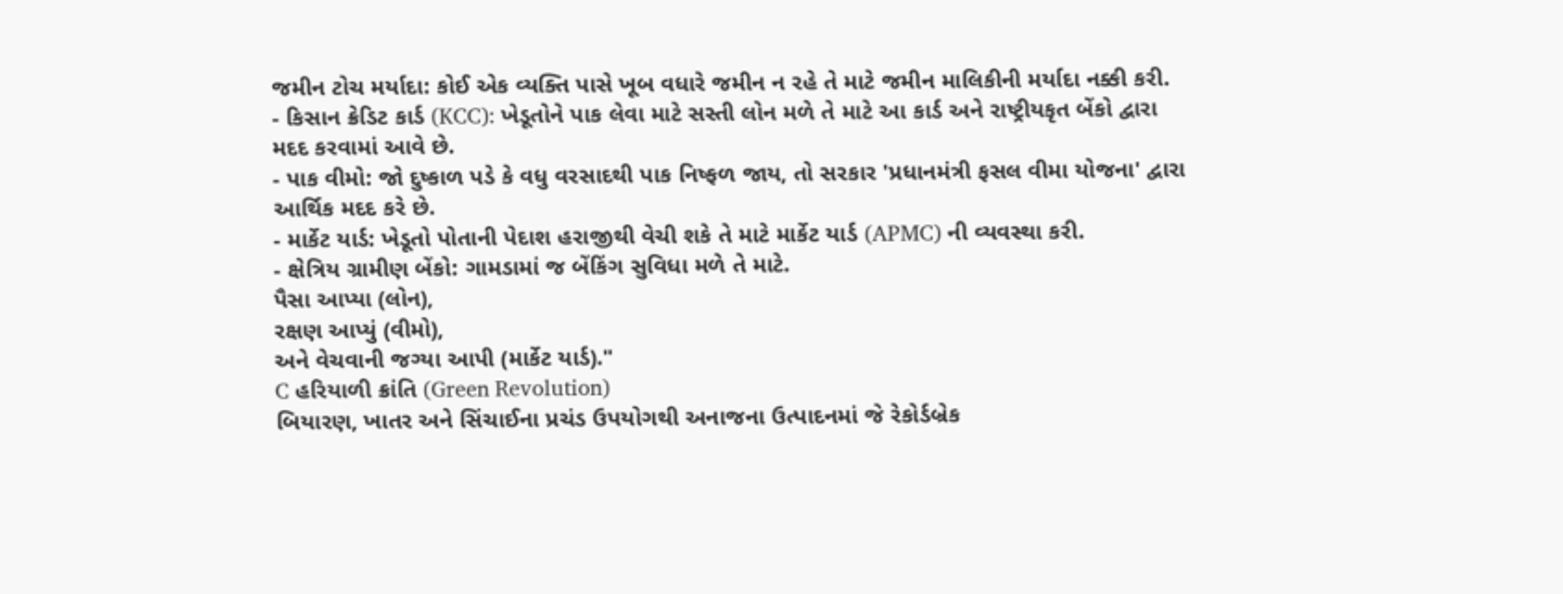જમીન ટોચ મર્યાદા: કોઈ એક વ્યક્તિ પાસે ખૂબ વધારે જમીન ન રહે તે માટે જમીન માલિકીની મર્યાદા નક્કી કરી.
- કિસાન ક્રેડિટ કાર્ડ (KCC): ખેડૂતોને પાક લેવા માટે સસ્તી લોન મળે તે માટે આ કાર્ડ અને રાષ્ટ્રીયકૃત બેંકો દ્વારા મદદ કરવામાં આવે છે.
- પાક વીમો: જો દુષ્કાળ પડે કે વધુ વરસાદથી પાક નિષ્ફળ જાય, તો સરકાર 'પ્રધાનમંત્રી ફસલ વીમા યોજના' દ્વારા આર્થિક મદદ કરે છે.
- માર્કેટ યાર્ડ: ખેડૂતો પોતાની પેદાશ હરાજીથી વેચી શકે તે માટે માર્કેટ યાર્ડ (APMC) ની વ્યવસ્થા કરી.
- ક્ષેત્રિય ગ્રામીણ બેંકો: ગામડામાં જ બેંકિંગ સુવિધા મળે તે માટે.
પૈસા આપ્યા (લોન),
રક્ષણ આપ્યું (વીમો),
અને વેચવાની જગ્યા આપી (માર્કેટ યાર્ડ)."
C હરિયાળી ક્રાંતિ (Green Revolution)
બિયારણ, ખાતર અને સિંચાઈના પ્રચંડ ઉપયોગથી અનાજના ઉત્પાદનમાં જે રેકોર્ડબ્રેક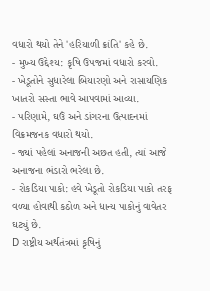વધારો થયો તેને 'હરિયાળી ક્રાંતિ' કહે છે.
- મુખ્ય ઉદ્દેશ્ય: કૃષિ ઉપજમાં વધારો કરવો.
- ખેડૂતોને સુધારેલા બિયારણો અને રાસાયણિક ખાતરો સસ્તા ભાવે આપવામાં આવ્યા.
- પરિણામે, ઘઉં અને ડાંગરના ઉત્પાદનમાં વિક્રમજનક વધારો થયો.
- જ્યાં પહેલાં અનાજની અછત હતી, ત્યાં આજે અનાજના ભંડારો ભરેલા છે.
- રોકડિયા પાકો: હવે ખેડૂતો રોકડિયા પાકો તરફ વળ્યા હોવાથી કઠોળ અને ધાન્ય પાકોનું વાવેતર ઘટ્યું છે.
D રાષ્ટ્રીય અર્થતંત્રમાં કૃષિનું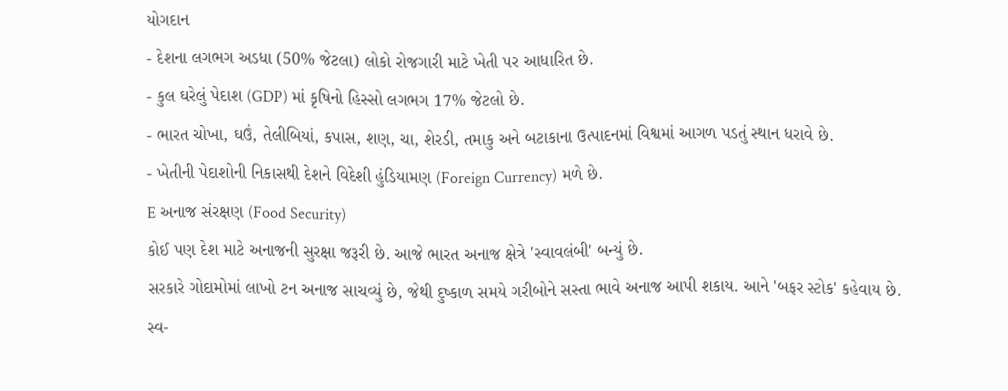યોગદાન
- દેશના લગભગ અડધા (50% જેટલા) લોકો રોજગારી માટે ખેતી પર આધારિત છે.
- કુલ ઘરેલું પેદાશ (GDP) માં કૃષિનો હિસ્સો લગભગ 17% જેટલો છે.
- ભારત ચોખા, ઘઉં, તેલીબિયાં, કપાસ, શણ, ચા, શેરડી, તમાકુ અને બટાકાના ઉત્પાદનમાં વિશ્વમાં આગળ પડતું સ્થાન ધરાવે છે.
- ખેતીની પેદાશોની નિકાસથી દેશને વિદેશી હુંડિયામણ (Foreign Currency) મળે છે.
E અનાજ સંરક્ષણ (Food Security)
કોઈ પણ દેશ માટે અનાજની સુરક્ષા જરૂરી છે. આજે ભારત અનાજ ક્ષેત્રે 'સ્વાવલંબી' બન્યું છે.
સરકારે ગોદામોમાં લાખો ટન અનાજ સાચવ્યું છે, જેથી દુષ્કાળ સમયે ગરીબોને સસ્તા ભાવે અનાજ આપી શકાય. આને 'બફર સ્ટોક' કહેવાય છે.
સ્વ-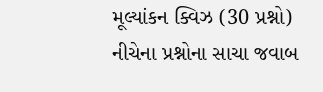મૂલ્યાંકન ક્વિઝ (30 પ્રશ્નો)
નીચેના પ્રશ્નોના સાચા જવાબ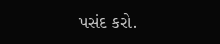પસંદ કરો.